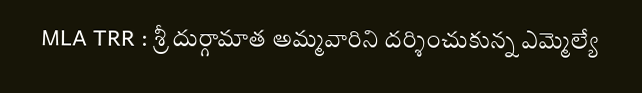MLA TRR : శ్రీ దుర్గామాత అమ్మవారిని దర్శించుకున్న ఎమ్మెల్యే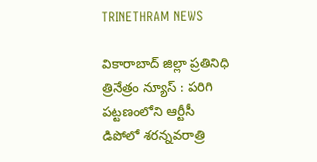TRINETHRAM NEWS

వికారాబాద్ జిల్లా ప్రతినిధి త్రినేత్రం న్యూస్ : పరిగి పట్టణంలోని ఆర్టీసీ డిపోలో శరన్నవరాత్రి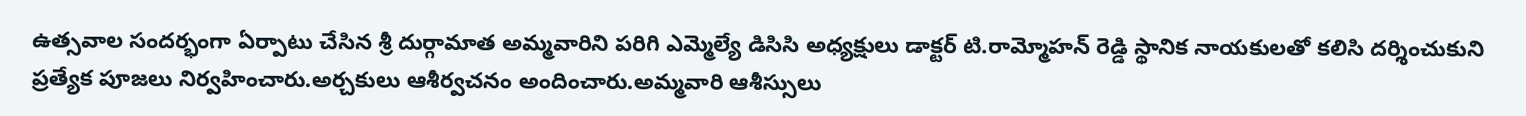ఉత్సవాల సందర్భంగా ఏర్పాటు చేసిన శ్రీ దుర్గామాత అమ్మవారిని పరిగి ఎమ్మెల్యే డిసిసి అధ్యక్షులు డాక్టర్ టి.రామ్మోహన్ రెడ్డి స్థానిక నాయకులతో కలిసి దర్శించుకుని ప్రత్యేక పూజలు నిర్వహించారు.అర్చకులు ఆశీర్వచనం అందించారు.అమ్మవారి ఆశీస్సులు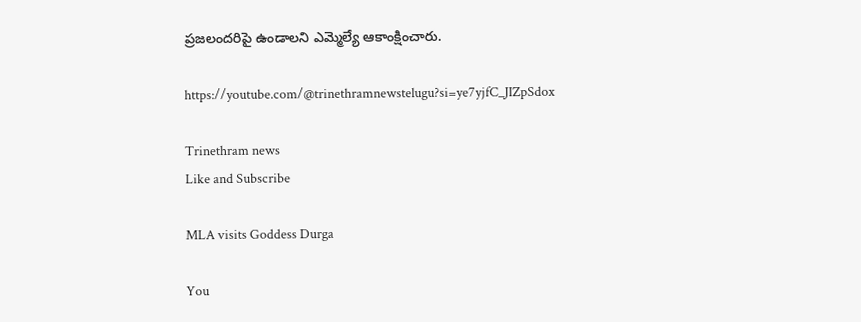ప్రజలందరిపై ఉండాలని ఎమ్మెల్యే ఆకాంక్షించారు.

https://youtube.com/@trinethramnewstelugu?si=ye7yjfC_JIZpSdox

Trinethram news
Like and Subscribe

MLA visits Goddess Durga

You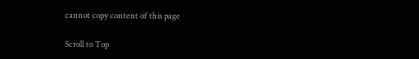cannot copy content of this page

Scroll to Top